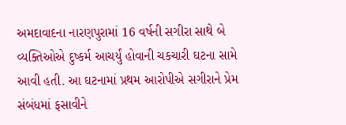અમદાવાદના નારણપુરામાં 16 વર્ષની સગીરા સાથે બે વ્યક્તિઓએ દુષ્કર્મ આચર્યું હોવાની ચકચારી ઘટના સામે આવી હતી. આ ઘટનામાં પ્રથમ આરોપીએ સગીરાને પ્રેમ સંબંધમાં ફસાવીને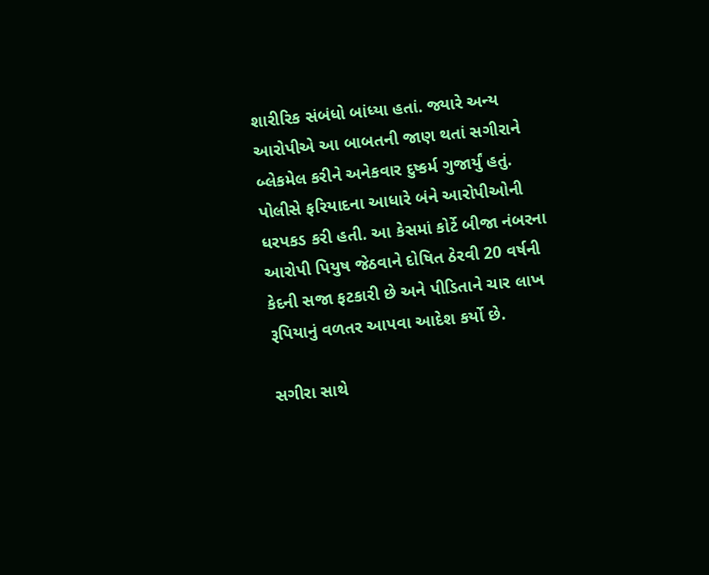શારીરિક સંબંધો બાંધ્યા હતાં. જ્યારે અન્ય આરોપીએ આ બાબતની જાણ થતાં સગીરાને બ્લેકમેલ કરીને અનેકવાર દુષ્કર્મ ગુજાર્યું હતું. પોલીસે ફરિયાદના આધારે બંને આરોપીઓની ધરપકડ કરી હતી. આ કેસમાં કોર્ટે બીજા નંબરના આરોપી પિયુષ જેઠવાને દોષિત ઠેરવી 20 વર્ષની કેદની સજા ફટકારી છે અને પીડિતાને ચાર લાખ રૂપિયાનું વળતર આપવા આદેશ કર્યો છે.

સગીરા સાથે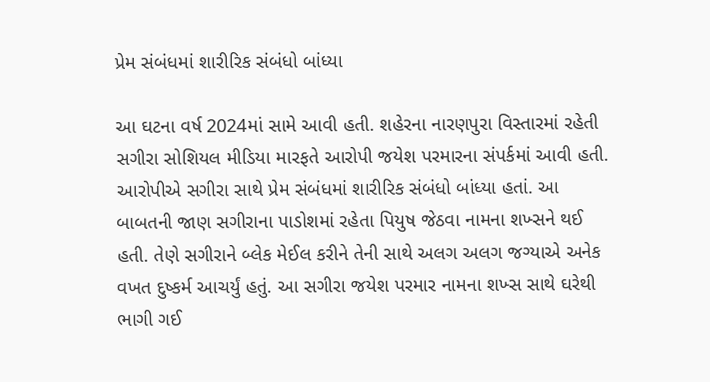પ્રેમ સંબંધમાં શારીરિક સંબંધો બાંધ્યા

આ ઘટના વર્ષ 2024માં સામે આવી હતી. શહેરના નારણપુરા વિસ્તારમાં રહેતી સગીરા સોશિયલ મીડિયા મારફતે આરોપી જયેશ પરમારના સંપર્કમાં આવી હતી. આરોપીએ સગીરા સાથે પ્રેમ સંબંધમાં શારીરિક સંબંધો બાંધ્યા હતાં. આ બાબતની જાણ સગીરાના પાડોશમાં રહેતા પિયુષ જેઠવા નામના શખ્સને થઈ હતી. તેણે સગીરાને બ્લેક મેઈલ કરીને તેની સાથે અલગ અલગ જગ્યાએ અનેક વખત દુષ્કર્મ આચર્યું હતું. આ સગીરા જયેશ પરમાર નામના શખ્સ સાથે ઘરેથી ભાગી ગઈ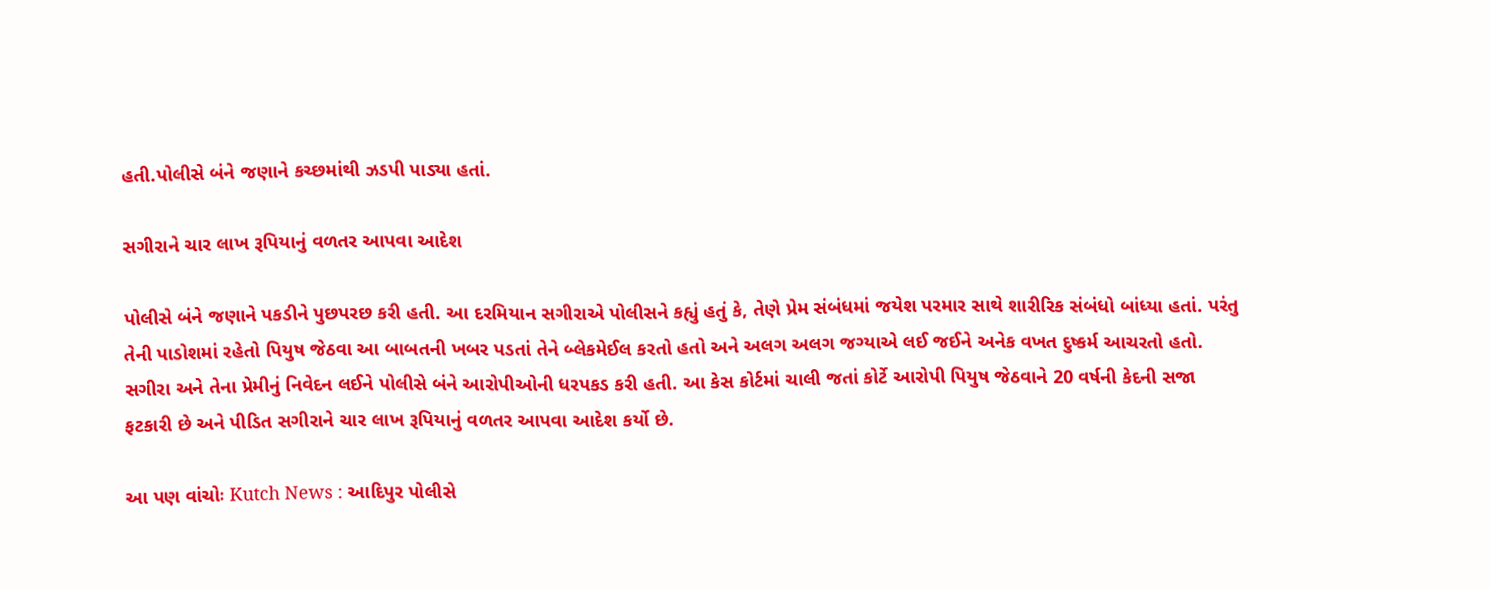હતી.પોલીસે બંને જણાને કચ્છમાંથી ઝડપી પાડ્યા હતાં.

સગીરાને ચાર લાખ રૂપિયાનું વળતર આપવા આદેશ

પોલીસે બંને જણાને પકડીને પુછપરછ કરી હતી. આ દરમિયાન સગીરાએ પોલીસને કહ્યું હતું કે, તેણે પ્રેમ સંબંધમાં જયેશ પરમાર સાથે શારીરિક સંબંધો બાંધ્યા હતાં. પરંતુ તેની પાડોશમાં રહેતો પિયુષ જેઠવા આ બાબતની ખબર પડતાં તેને બ્લેકમેઈલ કરતો હતો અને અલગ અલગ જગ્યાએ લઈ જઈને અનેક વખત દુષ્કર્મ આચરતો હતો. સગીરા અને તેના પ્રેમીનું નિવેદન લઈને પોલીસે બંને આરોપીઓની ધરપકડ કરી હતી. આ કેસ કોર્ટમાં ચાલી જતાં કોર્ટે આરોપી પિયુષ જેઠવાને 20 વર્ષની કેદની સજા ફટકારી છે અને પીડિત સગીરાને ચાર લાખ રૂપિયાનું વળતર આપવા આદેશ કર્યો છે.

આ પણ વાંચોઃ Kutch News : આદિપુર પોલીસે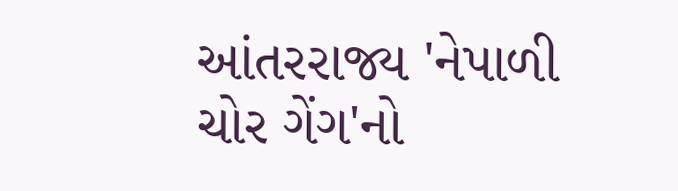આંતરરાજ્ય 'નેપાળી ચોર ગેંગ'નો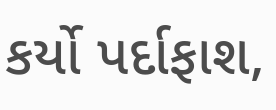કર્યો પર્દાફાશ,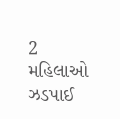2 મહિલાઓ ઝડપાઈ